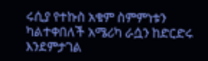ሩሲያ የተኩስ አቁም ስምምነቱን ካልተቀበለች አሜሪካ ራሷን ከድርድሩ እንደምታገል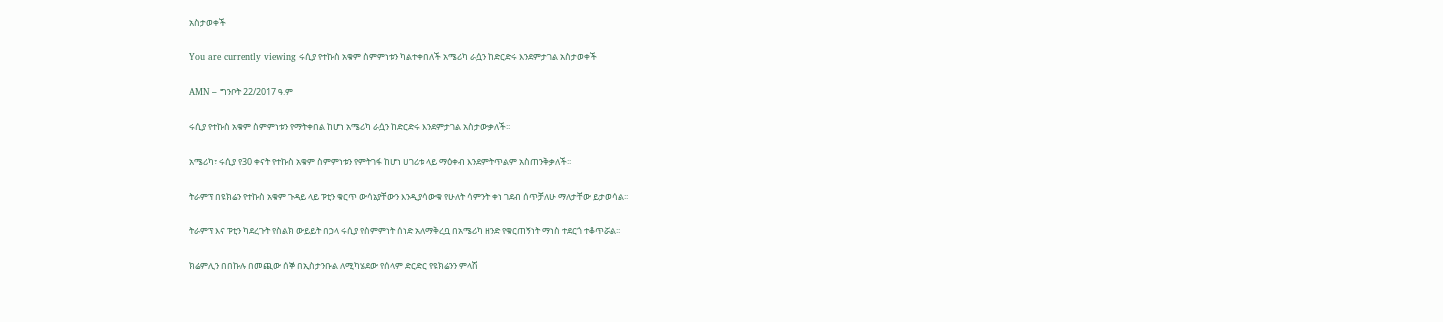አስታወቀች

You are currently viewing ሩሲያ የተኩስ አቁም ስምምነቱን ካልተቀበለች አሜሪካ ራሷን ከድርድሩ እንደምታገል አስታወቀች

AMN – ግንቦት 22/2017 ዓ.ም

ሩሲያ የተኩስ አቁም ስምምነቱን የማትቀበል ከሆነ አሜሪካ ራሷን ከድርድሩ እንደምታገል አስታውቃለች፡፡

አሜሪካ፣ ሩሲያ የ30 ቀናት የተኩስ አቁም ስምምነቱን የምትገፋ ከሆነ ሀገሪቱ ላይ ማዕቀብ እንደምትጥልም አስጠንቅቃለች፡፡

ትራምፕ በዩክሬን የተኩስ አቁም ጉዳይ ላይ ፑቲን ቁርጥ ውሳኔያቸውን እንዲያሳውቁ የሁለት ሳምንት ቀነ ገደብ ሰጥቻለሁ ማለታቸው ይታወሳል፡፡

ትራምፕ እና ፑቲን ካደረጉት የስልክ ውይይት በኃላ ሩሲያ የስምምነት ሰነድ አለማቅረቧ በአሜሪካ ዘንድ የቁርጠኝነት ማነስ ተደርጎ ተቆጥሯል፡፡

ክሬምሊን በበኩሉ በመጪው ሰኞ በኢስታንቡል ለሚካሄደው የሰላም ድርድር የዩክሬንን ምላሽ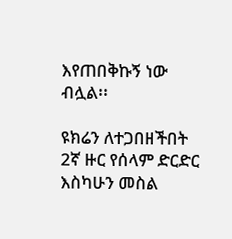እየጠበቅኩኝ ነው ብሏል፡፡

ዩክሬን ለተጋበዘችበት 2ኛ ዙር የሰላም ድርድር እስካሁን መስል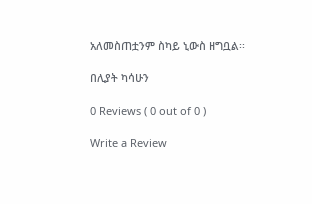አለመስጠቷንም ስካይ ኒውስ ዘግቧል፡፡

በሊያት ካሳሁን

0 Reviews ( 0 out of 0 )

Write a Review